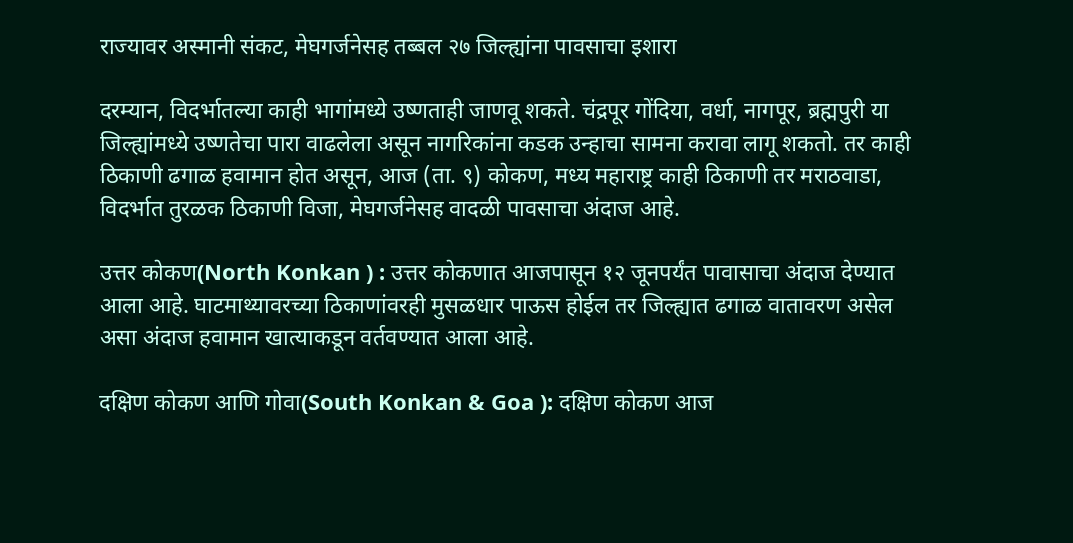राज्यावर अस्मानी संकट, मेघगर्जनेसह तब्बल २७ जिल्ह्यांना पावसाचा इशारा

दरम्यान, विदर्भातल्या काही भागांमध्ये उष्णताही जाणवू शकते. चंद्रपूर गोंदिया, वर्धा, नागपूर, ब्रह्मपुरी या जिल्ह्यांमध्ये उष्णतेचा पारा वाढलेला असून नागरिकांना कडक उन्हाचा सामना करावा लागू शकतो. तर काही ठिकाणी ढगाळ हवामान होत असून, आज (ता. ९) कोकण, मध्य महाराष्ट्र काही ठिकाणी तर मराठवाडा, विदर्भात तुरळक ठिकाणी विजा, मेघगर्जनेसह वादळी पावसाचा अंदाज आहे.

उत्तर कोकण(North Konkan ) : उत्तर कोकणात आजपासून १२ जूनपर्यंत पावासाचा अंदाज देण्यात आला आहे. घाटमाथ्यावरच्या ठिकाणांवरही मुसळधार पाऊस होईल तर जिल्ह्यात ढगाळ वातावरण असेल असा अंदाज हवामान खात्याकडून वर्तवण्यात आला आहे.

दक्षिण कोकण आणि गोवा(South Konkan & Goa ): दक्षिण कोकण आज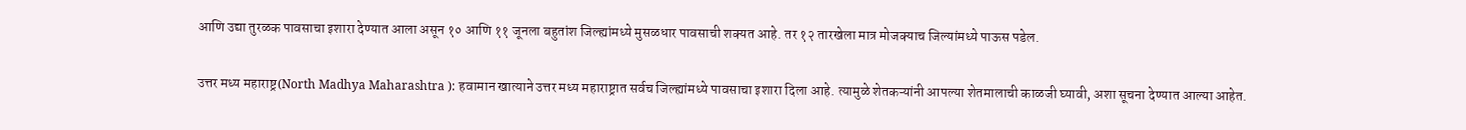आणि उद्या तुरळक पावसाचा इशारा देण्यात आला असून १० आणि ११ जूनला बहुतांश जिल्ह्यांमध्ये मुसळधार पावसाची शक्यत आहे. तर १२ तारखेला मात्र मोजक्याच जिल्यांमध्ये पाऊस पडेल.

उत्तर मध्य महाराष्ट्र(North Madhya Maharashtra ): हवामान खात्याने उत्तर मध्य महाराष्ट्रात सर्वच जिल्ह्यांमध्ये पावसाचा इशारा दिला आहे. त्यामुळे शेतकऱ्यांनी आपल्या शेतमालाची काळजी घ्यावी, अशा सूचना देण्यात आल्या आहेत.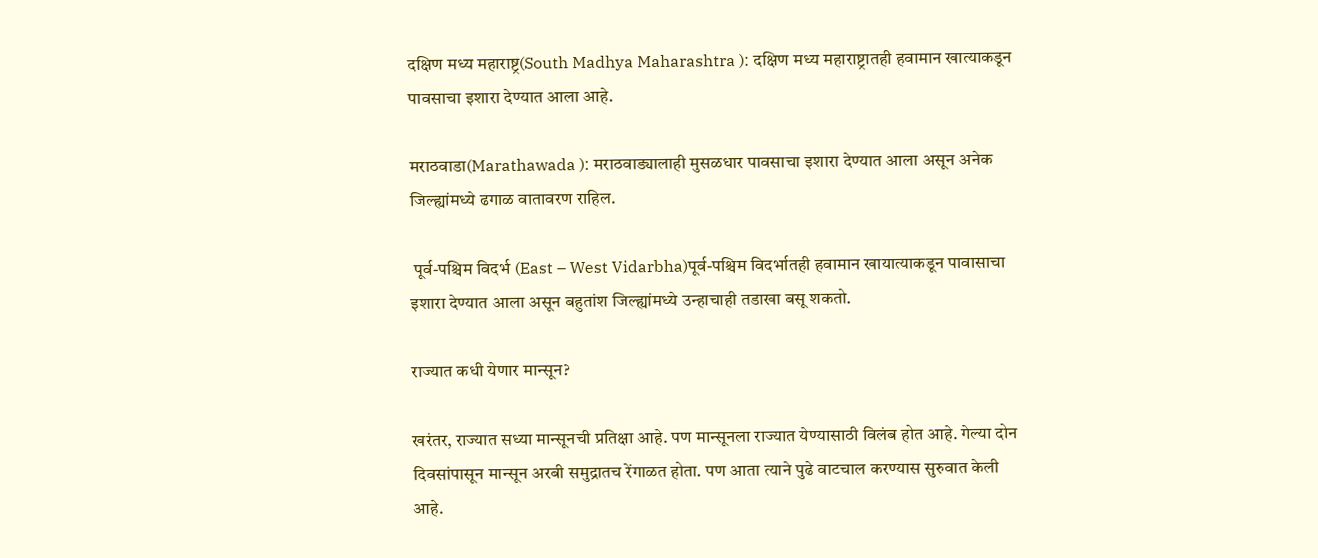दक्षिण मध्य महाराष्ट्र(South Madhya Maharashtra ): दक्षिण मध्य महाराष्ट्रातही हवामान खात्याकडून पावसाचा इशारा देण्यात आला आहे.

मराठवाडा(Marathawada ): मराठवाड्यालाही मुसळधार पावसाचा इशारा देण्यात आला असून अनेक जिल्ह्यांमध्ये ढगाळ वातावरण राहिल.

 पूर्व-पश्चिम विदर्भ (East – West Vidarbha)पूर्व-पश्चिम विदर्भातही हवामान खायात्याकडून पावासाचा इशारा देण्यात आला असून बहुतांश जिल्ह्यांमध्ये उन्हाचाही तडाखा बसू शकतो.

राज्यात कधी येणार मान्सून?

खरंतर, राज्यात सध्या मान्सूनची प्रतिक्षा आहे. पण मान्सूनला राज्यात येण्यासाठी विलंब होत आहे. गेल्या दोन दिवसांपासून मान्सून अरबी समुद्रातच रेंगाळत होता. पण आता त्याने पुढे वाटचाल करण्यास सुरुवात केली आहे.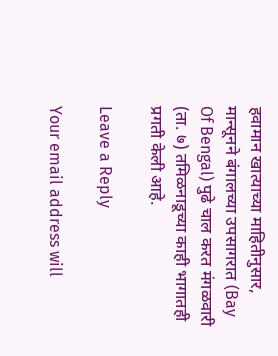हवामान खात्याच्या माहितीनुसार, मान्सूनने बंगालच्या उपसागरात (Bay Of Bengal) पुढे चाल करत मंगळवारी (ता. ७) तमिळनाडूच्या काही भागातही प्रगती केली आहे.

Leave a Reply

Your email address will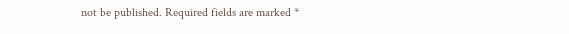not be published. Required fields are marked *